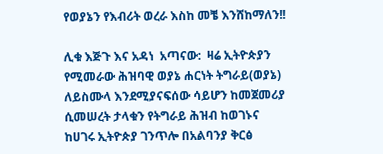የወያኔን የእብሪት ወረራ እስከ መቼ እንሸከማለን!!

ሊቁ እጅጉ እና አዳነ  አጣናው:  ዛሬ ኢትዮጵያን የሚመራው ሕዝባዊ ወያኔ ሐርነት ትግራይ(ወያኔ) ለይስሙላ እንደሚያናፍሰው ሳይሆን ከመጀመሪያ ሲመሠረት ታላቁን የትግራይ ሕዝብ ከወገኑና ከሀገሩ ኢትዮጵያ ገንጥሎ በአልባንያ ቅርፅ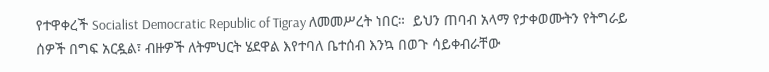የተዋቀረች Socialist Democratic Republic of Tigray ለመመሥረት ነበር።  ይህን ጠባብ አላማ የታቀወሙትን የትግራይ ሰዎች በግፍ አርዷል፣ ብዙዎች ለትምህርት ሄደዋል እየተባለ ቤተሰብ እንኳ በወጉ ሳይቀብራቸው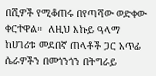በሺዎች የሚቆጠሩ በየጣሻው ወድቀው ቀርተዋል።  ለዚህ እኩይ ዓላማ ከሀገሪቱ መደበኛ ጠላቶች ጋር አጥፊ ሴራዎችን በመጎንጎን በትግራይ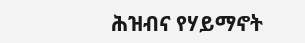ሕዝብና የሃይማኖት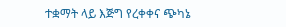ተቋማት ላይ እጅግ የረቀቀና ጭካኔ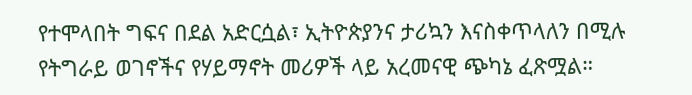የተሞላበት ግፍና በደል አድርሷል፣ ኢትዮጵያንና ታሪኳን እናስቀጥላለን በሚሉ የትግራይ ወገኖችና የሃይማኖት መሪዎች ላይ አረመናዊ ጭካኔ ፈጽሟል።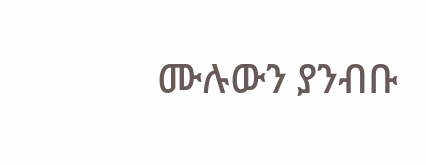ሙሉውን ያንብቡ